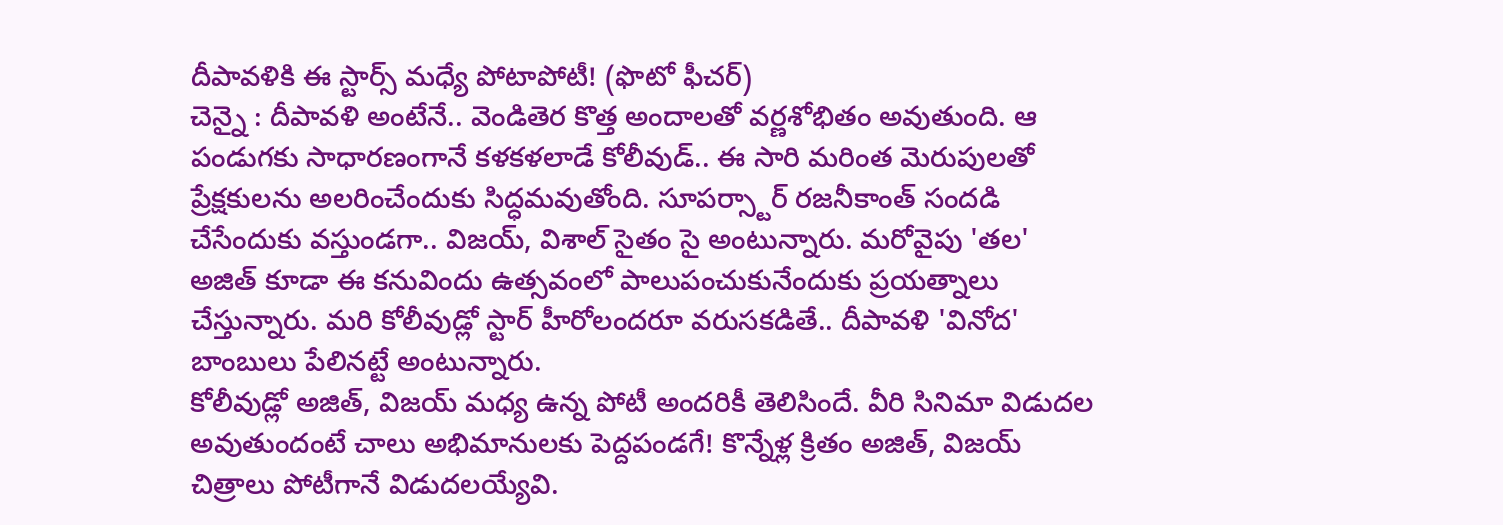దీపావళికి ఈ స్టార్స్ మధ్యే పోటాపోటీ! (ఫొటో ఫీచర్)
చెన్నై : దీపావళి అంటేనే.. వెండితెర కొత్త అందాలతో వర్ణశోభితం అవుతుంది. ఆ పండుగకు సాధారణంగానే కళకళలాడే కోలీవుడ్.. ఈ సారి మరింత మెరుపులతో ప్రేక్షకులను అలరించేందుకు సిద్ధమవుతోంది. సూపర్స్టార్ రజనీకాంత్ సందడి చేసేందుకు వస్తుండగా.. విజయ్, విశాల్ సైతం సై అంటున్నారు. మరోవైపు 'తల' అజిత్ కూడా ఈ కనువిందు ఉత్సవంలో పాలుపంచుకునేందుకు ప్రయత్నాలు చేస్తున్నారు. మరి కోలీవుడ్లో స్టార్ హీరోలందరూ వరుసకడితే.. దీపావళి 'వినోద' బాంబులు పేలినట్టే అంటున్నారు.
కోలీవుడ్లో అజిత్, విజయ్ మధ్య ఉన్న పోటీ అందరికీ తెలిసిందే. వీరి సినిమా విడుదల అవుతుందంటే చాలు అభిమానులకు పెద్దపండగే! కొన్నేళ్ల క్రితం అజిత్, విజయ్ చిత్రాలు పోటీగానే విడుదలయ్యేవి.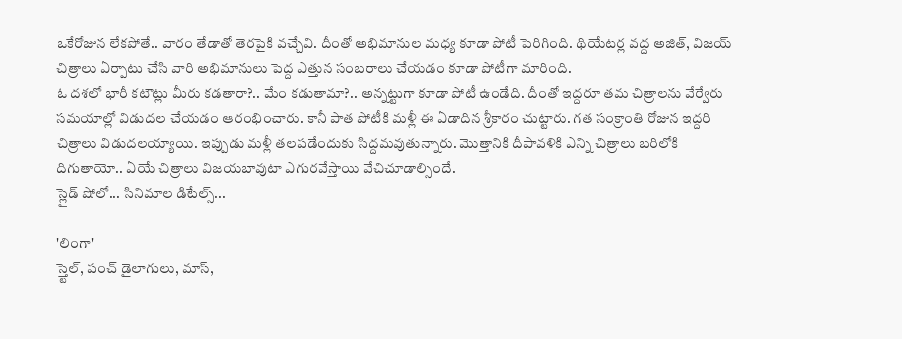ఒకేరోజున లేకపోతే.. వారం తేడాతో తెరపైకి వచ్చేవి. దీంతో అభిమానుల మధ్య కూడా పోటీ పెరిగింది. థియేటర్ల వద్ద అజిత్, విజయ్ చిత్రాలు ఏర్పాటు చేసి వారి అభిమానులు పెద్ద ఎత్తున సంబరాలు చేయడం కూడా పోటీగా మారింది.
ఓ దశలో భారీ కటౌట్లు మీరు కడతారా?.. మేం కడుతామా?.. అన్నట్టుగా కూడా పోటీ ఉండేది. దీంతో ఇద్దరూ తమ చిత్రాలను వేర్వేరు సమయాల్లో విడుదల చేయడం ఆరంభించారు. కానీ పాత పోటీకి మళ్లీ ఈ ఏడాదిన శ్రీకారం చుట్టారు. గత సంక్రాంతి రోజున ఇద్దరి చిత్రాలు విడుదలయ్యాయి. ఇప్పుడు మళ్లీ తలపడేందుకు సిద్దమవుతున్నారు. మొత్తానికి దీపావళికి ఎన్ని చిత్రాలు బరిలోకి దిగుతాయో.. ఏయే చిత్రాలు విజయబావుటా ఎగురవేస్తాయి వేచిచూడాల్సిందే.
స్లైడ్ షోలో... సినిమాల డిటేల్స్...

'లింగా'
స్త్టెల్, పంచ్ డైలాగులు, మాస్,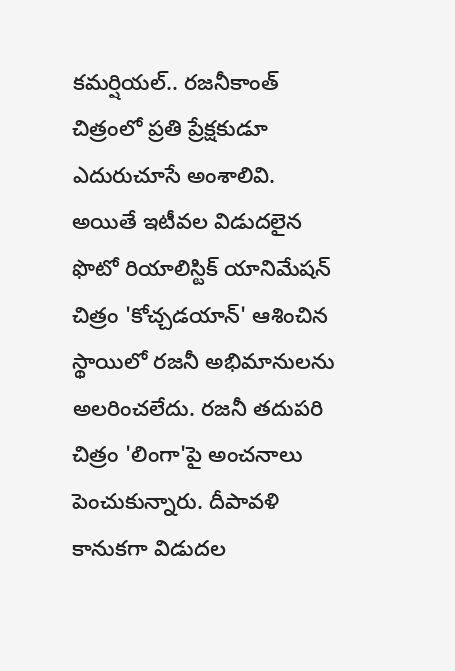కమర్షియల్.. రజనీకాంత్ చిత్రంలో ప్రతి ప్రేక్షకుడూ ఎదురుచూసే అంశాలివి. అయితే ఇటీవల విడుదలైన ఫొటో రియాలిస్టిక్ యానిమేషన్ చిత్రం 'కోచ్చడయాన్' ఆశించిన స్థాయిలో రజనీ అభిమానులను అలరించలేదు. రజనీ తదుపరి చిత్రం 'లింగా'పై అంచనాలు పెంచుకున్నారు. దీపావళి కానుకగా విడుదల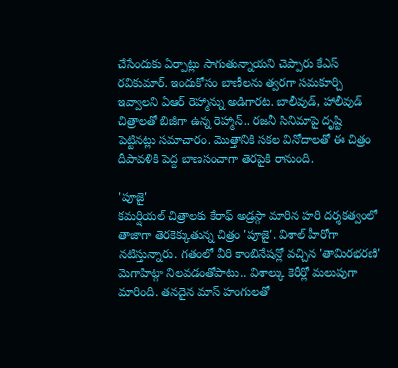చేసేందుకు ఏర్పాట్లు సాగుతున్నాయని చెప్పారు కేఎస్ రవికుమార్. ఇందుకోసం బాణీలను త్వరగా సమకూర్చి ఇవ్వాలని ఏఆర్ రెహ్మాన్ను అడిగారట. బాలీవుడ్, హాలీవుడ్ చిత్రాలతో బిజీగా ఉన్న రెహ్మాన్.. రజనీ సినిమాపై దృష్టి పెట్టినట్లు సమాచారం. మొత్తానికి సకల వినోదాలతో ఈ చిత్రం దీపావళికి పెద్ద బాణసంచాగా తెరపైకి రానుంది.

'పూజై'
కమర్షియల్ చిత్రాలకు కేరాఫ్ అడ్రస్గా మారిన హరి దర్శకత్వంలో తాజాగా తెరకెక్కుతున్న చిత్రం 'పూజై'. విశాల్ హీరోగా నటిస్తున్నారు. గతంలో వీరి కాంబినేషన్లో వచ్చిన 'తామిరభరణి' మెగాహిట్గా నిలవడంతోపాటు.. విశాల్కు కెరీర్లో మలుపుగా మారింది. తనదైన మాస్ హంగులతో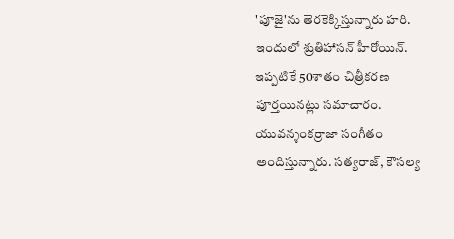'పూజై'ను తెరకెక్కిస్తున్నారు హరి. ఇందులో శ్రుతిహాసన్ హీరోయిన్. ఇప్పటికే 50శాతం చిత్రీకరణ పూర్తయినట్లు సమాచారం. యువన్శంకర్రాజా సంగీతం అందిస్తున్నారు. సత్యరాజ్, కౌసల్య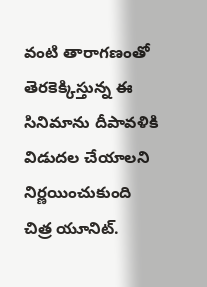వంటి తారాగణంతో తెరకెక్కిస్తున్న ఈ సినిమాను దీపావళికి విడుదల చేయాలని నిర్ణయించుకుంది చిత్ర యూనిట్.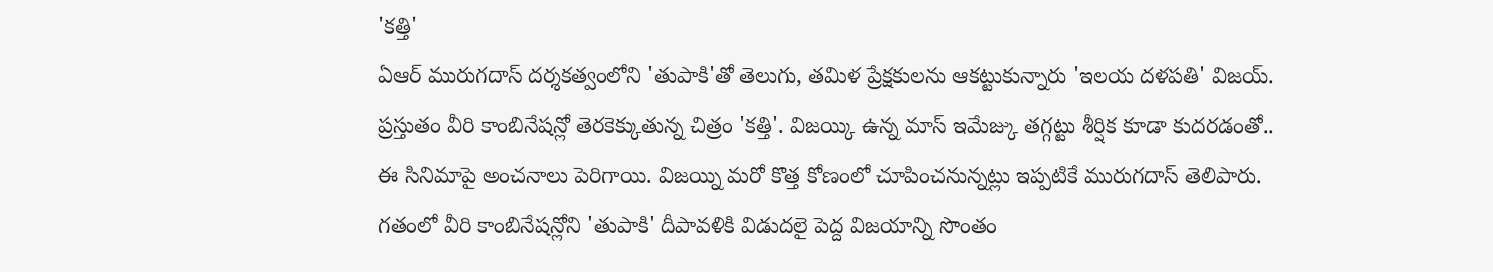'కత్తి'
ఏఆర్ మురుగదాస్ దర్శకత్వంలోని 'తుపాకి'తో తెలుగు, తమిళ ప్రేక్షకులను ఆకట్టుకున్నారు 'ఇలయ దళపతి' విజయ్. ప్రస్తుతం వీరి కాంబినేషన్లో తెరకెక్కుతున్న చిత్రం 'కత్తి'. విజయ్కి ఉన్న మాస్ ఇమేజ్కు తగ్గట్టు శీర్షిక కూడా కుదరడంతో.. ఈ సినిమాపై అంచనాలు పెరిగాయి. విజయ్ని మరో కొత్త కోణంలో చూపించనున్నట్లు ఇప్పటికే మురుగదాస్ తెలిపారు. గతంలో వీరి కాంబినేషన్లోని 'తుపాకి' దీపావళికి విడుదలై పెద్ద విజయాన్ని సొంతం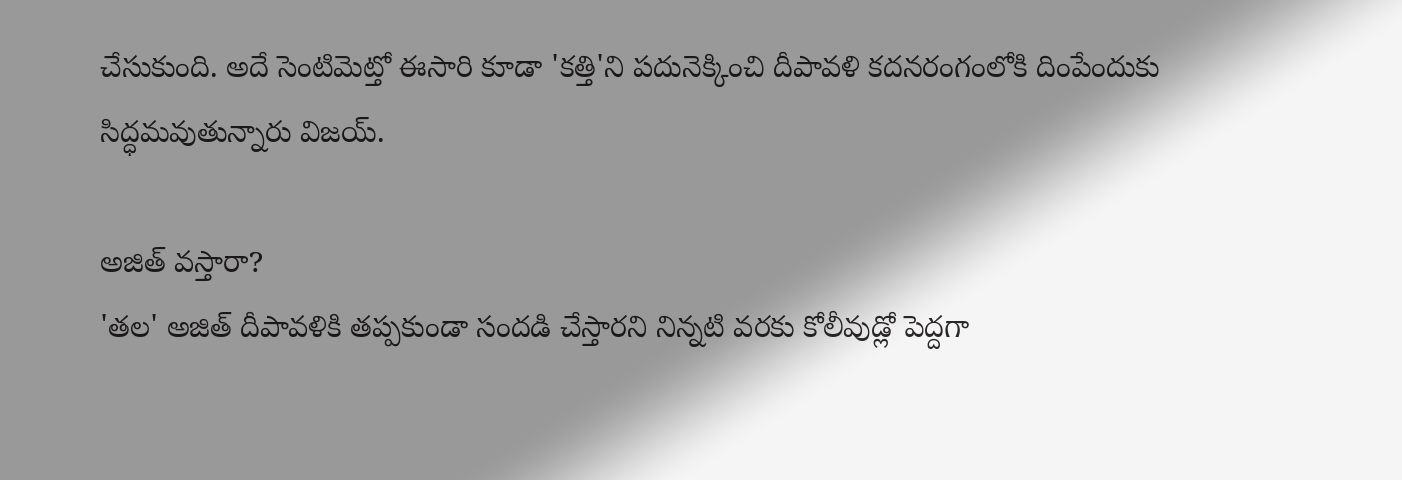చేసుకుంది. అదే సెంటిమెట్తో ఈసారి కూడా 'కత్తి'ని పదునెక్కించి దీపావళి కదనరంగంలోకి దింపేందుకు సిద్ధమవుతున్నారు విజయ్.

అజిత్ వస్తారా?
'తల' అజిత్ దీపావళికి తప్పకుండా సందడి చేస్తారని నిన్నటి వరకు కోలీవుడ్లో పెద్దగా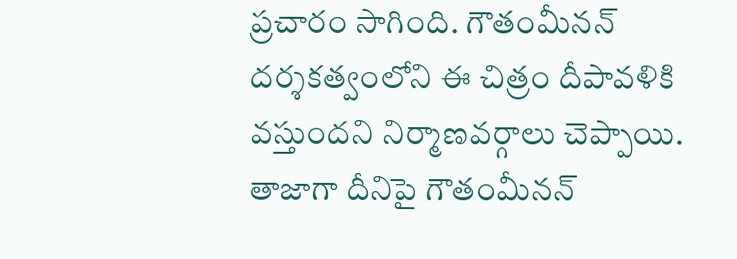ప్రచారం సాగింది. గౌతంమీనన్ దర్శకత్వంలోని ఈ చిత్రం దీపావళికి వస్తుందని నిర్మాణవర్గాలు చెప్పాయి. తాజాగా దీనిపై గౌతంమీనన్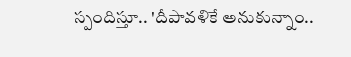స్పందిస్తూ.. 'దీపావళికే అనుకున్నాం..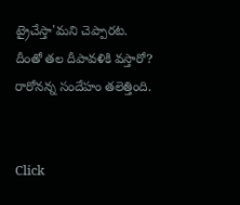ట్రైచేస్తా'మని చెప్పారట. దీంతో తల దీపావళికి వస్తారో? రారోనన్న సందేహం తలెత్తింది.


Click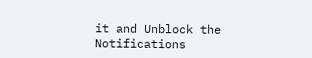it and Unblock the Notifications